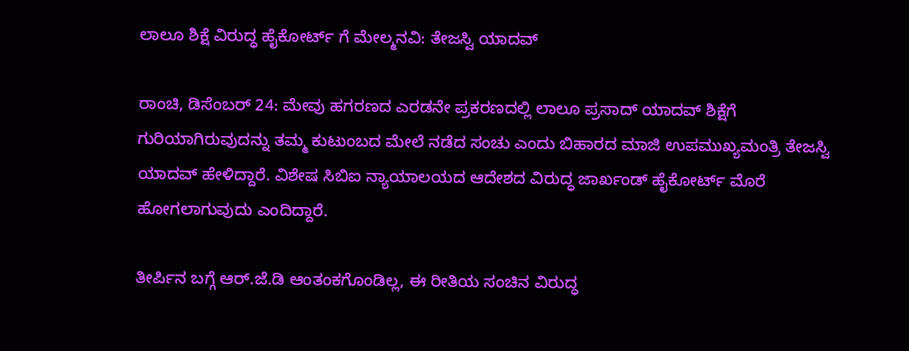ಲಾಲೂ ಶಿಕ್ಷೆ ವಿರುದ್ಧ ಹೈಕೋರ್ಟ್ ಗೆ ಮೇಲ್ಮನವಿ: ತೇಜಸ್ವಿ ಯಾದವ್

ರಾಂಚಿ, ಡಿಸೆಂಬರ್ 24: ಮೇವು ಹಗರಣದ ಎರಡನೇ ಪ್ರಕರಣದಲ್ಲಿ ಲಾಲೂ ಪ್ರಸಾದ್ ಯಾದವ್ ಶಿಕ್ಷೆಗೆ ಗುರಿಯಾಗಿರುವುದನ್ನು ತಮ್ಮ ಕುಟುಂಬದ ಮೇಲೆ ನಡೆದ ಸಂಚು ಎಂದು ಬಿಹಾರದ ಮಾಜಿ ಉಪಮುಖ್ಯಮಂತ್ರಿ ತೇಜಸ್ವಿ ಯಾದವ್ ಹೇಳಿದ್ದಾರೆ. ವಿಶೇಷ ಸಿಬಿಐ ನ್ಯಾಯಾಲಯದ ಆದೇಶದ ವಿರುದ್ಧ ಜಾರ್ಖಂಡ್ ಹೈಕೋರ್ಟ್ ಮೊರೆ ಹೋಗಲಾಗುವುದು ಎಂದಿದ್ದಾರೆ.

ತೀರ್ಪಿನ ಬಗ್ಗೆ ಆರ್.ಜೆ.ಡಿ ಆಂತಂಕಗೊಂಡಿಲ್ಲ, ಈ ರೀತಿಯ ಸಂಚಿನ ವಿರುದ್ಧ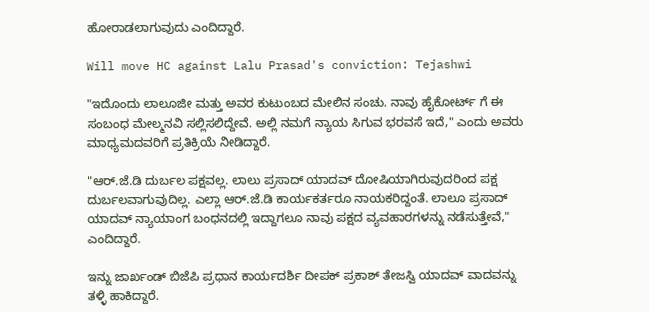ಹೋರಾಡಲಾಗುವುದು ಎಂದಿದ್ದಾರೆ.

Will move HC against Lalu Prasad's conviction: Tejashwi

"ಇದೊಂದು ಲಾಲೂಜೀ ಮತ್ತು ಅವರ ಕುಟುಂಬದ ಮೇಲಿನ ಸಂಚು. ನಾವು ಹೈಕೋರ್ಟ್ ಗೆ ಈ ಸಂಬಂಧ ಮೇಲ್ಮನವಿ ಸಲ್ಲಿಸಲಿದ್ದೇವೆ. ಅಲ್ಲಿ ನಮಗೆ ನ್ಯಾಯ ಸಿಗುವ ಭರವಸೆ ಇದೆ," ಎಂದು ಅವರು ಮಾಧ್ಯಮದವರಿಗೆ ಪ್ರತಿಕ್ರಿಯೆ ನೀಡಿದ್ದಾರೆ.

"ಆರ್.ಜೆ.ಡಿ ದುರ್ಬಲ ಪಕ್ಷವಲ್ಲ. ಲಾಲು ಪ್ರಸಾದ್ ಯಾದವ್ ದೋಷಿಯಾಗಿರುವುದರಿಂದ ಪಕ್ಷ ದುರ್ಬಲವಾಗುವುದಿಲ್ಲ. ಎಲ್ಲಾ ಆರ್.ಜೆ.ಡಿ ಕಾರ್ಯಕರ್ತರೂ ನಾಯಕರಿದ್ದಂತೆ. ಲಾಲೂ ಪ್ರಸಾದ್ ಯಾದವ್ ನ್ಯಾಯಾಂಗ ಬಂಧನದಲ್ಲಿ ಇದ್ದಾಗಲೂ ನಾವು ಪಕ್ಷದ ವ್ಯವಹಾರಗಳನ್ನು ನಡೆಸುತ್ತೇವೆ," ಎಂದಿದ್ದಾರೆ.

ಇನ್ನು ಜಾರ್ಖಂಡ್ ಬಿಜೆಪಿ ಪ್ರಧಾನ ಕಾರ್ಯದರ್ಶಿ ದೀಪಕ್ ಪ್ರಕಾಶ್ ತೇಜಸ್ವಿ ಯಾದವ್ ವಾದವನ್ನು ತಳ್ಳಿ ಹಾಕಿದ್ದಾರೆ.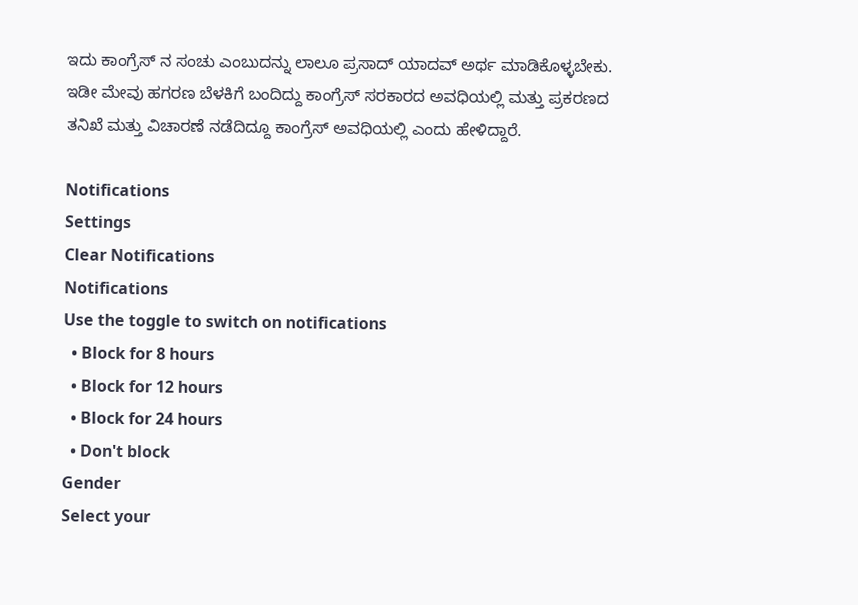ಇದು ಕಾಂಗ್ರೆಸ್ ನ ಸಂಚು ಎಂಬುದನ್ನು ಲಾಲೂ ಪ್ರಸಾದ್ ಯಾದವ್ ಅರ್ಥ ಮಾಡಿಕೊಳ್ಳಬೇಕು. ಇಡೀ ಮೇವು ಹಗರಣ ಬೆಳಕಿಗೆ ಬಂದಿದ್ದು ಕಾಂಗ್ರೆಸ್ ಸರಕಾರದ ಅವಧಿಯಲ್ಲಿ ಮತ್ತು ಪ್ರಕರಣದ ತನಿಖೆ ಮತ್ತು ವಿಚಾರಣೆ ನಡೆದಿದ್ದೂ ಕಾಂಗ್ರೆಸ್ ಅವಧಿಯಲ್ಲಿ ಎಂದು ಹೇಳಿದ್ದಾರೆ.

Notifications
Settings
Clear Notifications
Notifications
Use the toggle to switch on notifications
  • Block for 8 hours
  • Block for 12 hours
  • Block for 24 hours
  • Don't block
Gender
Select your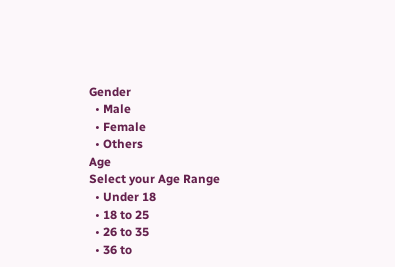Gender
  • Male
  • Female
  • Others
Age
Select your Age Range
  • Under 18
  • 18 to 25
  • 26 to 35
  • 36 to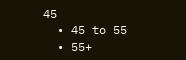45
  • 45 to 55
  • 55+